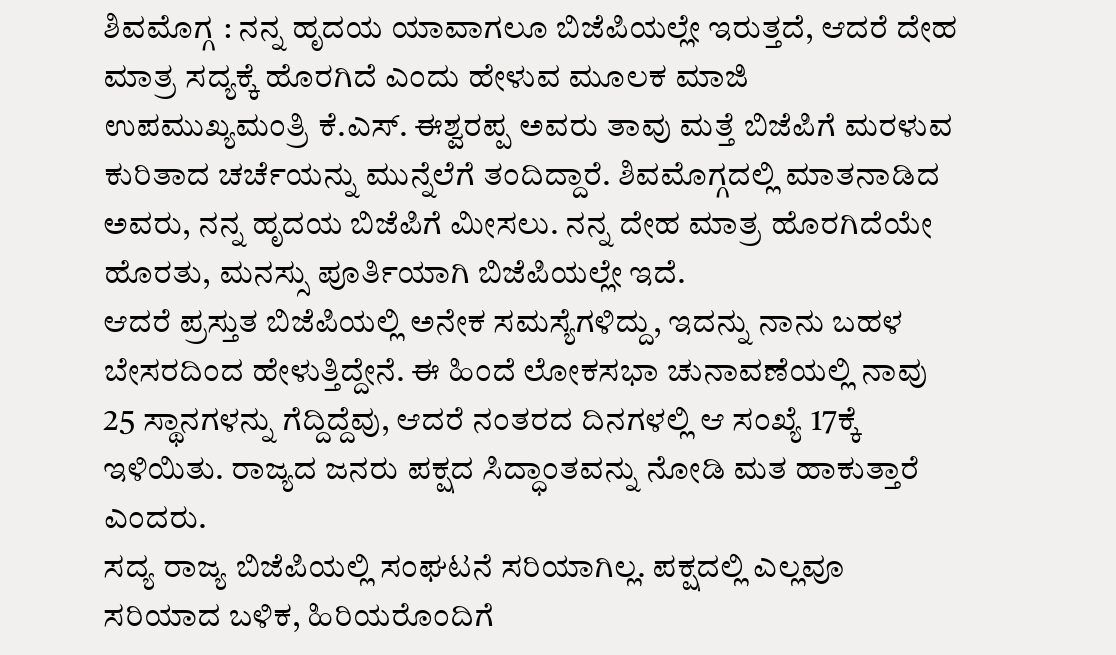ಶಿವಮೊಗ್ಗ : ನನ್ನ ಹೃದಯ ಯಾವಾಗಲೂ ಬಿಜೆಪಿಯಲ್ಲೇ ಇರುತ್ತದೆ, ಆದರೆ ದೇಹ ಮಾತ್ರ ಸದ್ಯಕ್ಕೆ ಹೊರಗಿದೆ ಎಂದು ಹೇಳುವ ಮೂಲಕ ಮಾಜಿ ಉಪಮುಖ್ಯಮಂತ್ರಿ ಕೆ.ಎಸ್. ಈಶ್ವರಪ್ಪ ಅವರು ತಾವು ಮತ್ತೆ ಬಿಜೆಪಿಗೆ ಮರಳುವ ಕುರಿತಾದ ಚರ್ಚೆಯನ್ನು ಮುನ್ನೆಲೆಗೆ ತಂದಿದ್ದಾರೆ. ಶಿವಮೊಗ್ಗದಲ್ಲಿ ಮಾತನಾಡಿದ ಅವರು, ನನ್ನ ಹೃದಯ ಬಿಜೆಪಿಗೆ ಮೀಸಲು. ನನ್ನ ದೇಹ ಮಾತ್ರ ಹೊರಗಿದೆಯೇ ಹೊರತು, ಮನಸ್ಸು ಪೂರ್ತಿಯಾಗಿ ಬಿಜೆಪಿಯಲ್ಲೇ ಇದೆ.
ಆದರೆ ಪ್ರಸ್ತುತ ಬಿಜೆಪಿಯಲ್ಲಿ ಅನೇಕ ಸಮಸ್ಯೆಗಳಿದ್ದು, ಇದನ್ನು ನಾನು ಬಹಳ ಬೇಸರದಿಂದ ಹೇಳುತ್ತಿದ್ದೇನೆ. ಈ ಹಿಂದೆ ಲೋಕಸಭಾ ಚುನಾವಣೆಯಲ್ಲಿ ನಾವು 25 ಸ್ಥಾನಗಳನ್ನು ಗೆದ್ದಿದ್ದೆವು, ಆದರೆ ನಂತರದ ದಿನಗಳಲ್ಲಿ ಆ ಸಂಖ್ಯೆ 17ಕ್ಕೆ ಇಳಿಯಿತು. ರಾಜ್ಯದ ಜನರು ಪಕ್ಷದ ಸಿದ್ಧಾಂತವನ್ನು ನೋಡಿ ಮತ ಹಾಕುತ್ತಾರೆ ಎಂದರು.
ಸದ್ಯ ರಾಜ್ಯ ಬಿಜೆಪಿಯಲ್ಲಿ ಸಂಘಟನೆ ಸರಿಯಾಗಿಲ್ಲ. ಪಕ್ಷದಲ್ಲಿ ಎಲ್ಲವೂ ಸರಿಯಾದ ಬಳಿಕ, ಹಿರಿಯರೊಂದಿಗೆ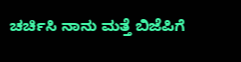ಚರ್ಚಿಸಿ ನಾನು ಮತ್ತೆ ಬಿಜೆಪಿಗೆ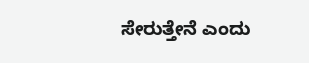ಸೇರುತ್ತೇನೆ ಎಂದು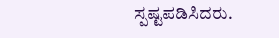ಸ್ಪಷ್ಟಪಡಿಸಿದರು.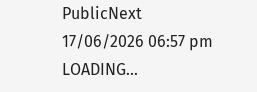PublicNext
17/06/2026 06:57 pm
LOADING...